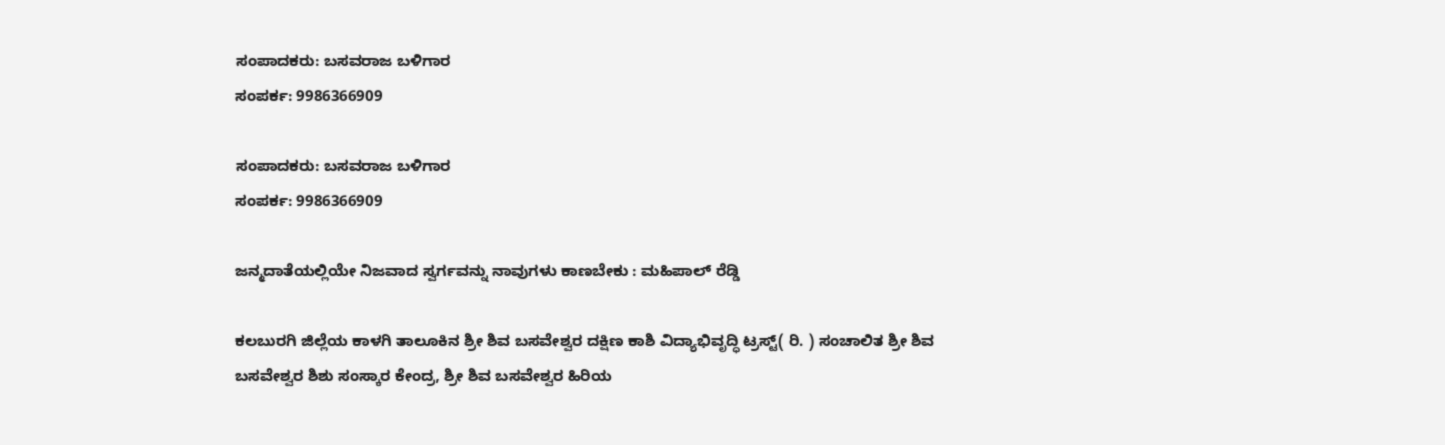ಸಂಪಾದಕರು: ಬಸವರಾಜ ಬಳಿಗಾರ
ಸಂಪರ್ಕ: 9986366909

ಸಂಪಾದಕರು: ಬಸವರಾಜ ಬಳಿಗಾರ
ಸಂಪರ್ಕ: 9986366909

ಜನ್ಮದಾತೆಯಲ್ಲಿಯೇ ನಿಜವಾದ ಸ್ವರ್ಗವನ್ನು ನಾವುಗಳು ಕಾಣಬೇಕು : ಮಹಿಪಾಲ್ ರೆಡ್ಡಿ

ಕಲಬುರಗಿ ಜಿಲ್ಲೆಯ ಕಾಳಗಿ ತಾಲೂಕಿನ ಶ್ರೀ ಶಿವ ಬಸವೇಶ್ವರ ದಕ್ಷಿಣ ಕಾಶಿ ವಿದ್ಯಾಭಿವೃದ್ಧಿ ಟ್ರಸ್ಟ್( ರಿ. ) ಸಂಚಾಲಿತ ಶ್ರೀ ಶಿವ ಬಸವೇಶ್ವರ ಶಿಶು ಸಂಸ್ಕಾರ ಕೇಂದ್ರ, ಶ್ರೀ ಶಿವ ಬಸವೇಶ್ವರ ಹಿರಿಯ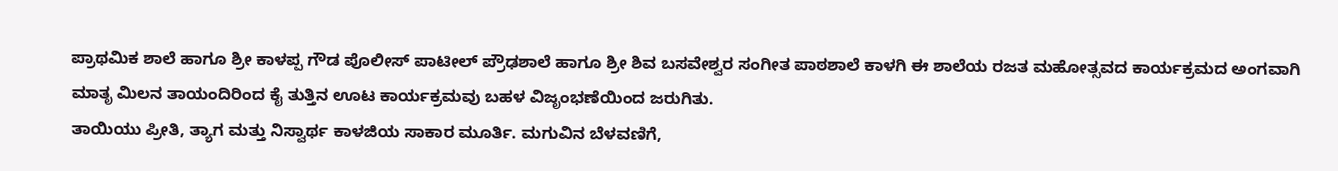ಪ್ರಾಥಮಿಕ ಶಾಲೆ ಹಾಗೂ ಶ್ರೀ ಕಾಳಪ್ಪ ಗೌಡ ಪೊಲೀಸ್ ಪಾಟೀಲ್ ಪ್ರೌಢಶಾಲೆ ಹಾಗೂ ಶ್ರೀ ಶಿವ ಬಸವೇಶ್ವರ ಸಂಗೀತ ಪಾಠಶಾಲೆ ಕಾಳಗಿ ಈ ಶಾಲೆಯ ರಜತ ಮಹೋತ್ಸವದ ಕಾರ್ಯಕ್ರಮದ ಅಂಗವಾಗಿ ಮಾತೃ ಮಿಲನ ತಾಯಂದಿರಿಂದ ಕೈ ತುತ್ತಿನ ಊಟ ಕಾರ್ಯಕ್ರಮವು ಬಹಳ ವಿಜೃಂಭಣೆಯಿಂದ ಜರುಗಿತು.
ತಾಯಿಯು ಪ್ರೀತಿ, ತ್ಯಾಗ ಮತ್ತು ನಿಸ್ವಾರ್ಥ ಕಾಳಜಿಯ ಸಾಕಾರ ಮೂರ್ತಿ. ಮಗುವಿನ ಬೆಳವಣಿಗೆ,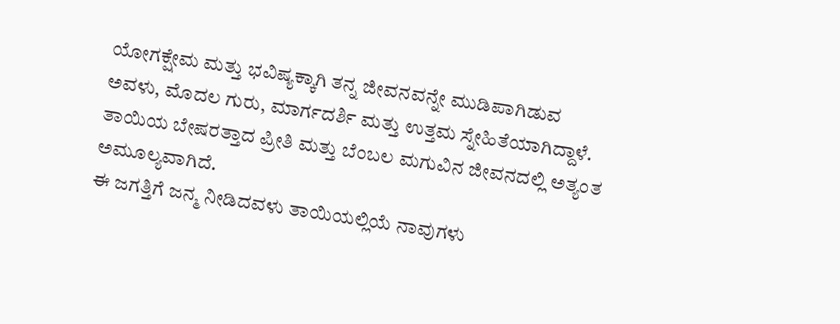ಯೋಗಕ್ಷೇಮ ಮತ್ತು ಭವಿಷ್ಯಕ್ಕಾಗಿ ತನ್ನ ಜೀವನವನ್ನೇ ಮುಡಿಪಾಗಿಡುವ ಅವಳು, ಮೊದಲ ಗುರು, ಮಾರ್ಗದರ್ಶಿ ಮತ್ತು ಉತ್ತಮ ಸ್ನೇಹಿತೆಯಾಗಿದ್ದಾಳೆ. ತಾಯಿಯ ಬೇಷರತ್ತಾದ ಪ್ರೀತಿ ಮತ್ತು ಬೆಂಬಲ ಮಗುವಿನ ಜೀವನದಲ್ಲಿ ಅತ್ಯಂತ ಅಮೂಲ್ಯವಾಗಿದೆ.
ಈ ಜಗತ್ತಿಗೆ ಜನ್ಮ ನೀಡಿದವಳು ತಾಯಿಯಲ್ಲಿಯೆ ನಾವುಗಳು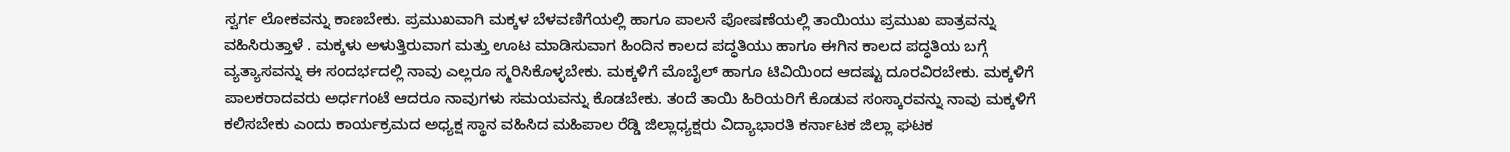ಸ್ವರ್ಗ ಲೋಕವನ್ನು ಕಾಣಬೇಕು. ಪ್ರಮುಖವಾಗಿ ಮಕ್ಕಳ ಬೆಳವಣಿಗೆಯಲ್ಲಿ ಹಾಗೂ ಪಾಲನೆ ಪೋಷಣೆಯಲ್ಲಿ ತಾಯಿಯು ಪ್ರಮುಖ ಪಾತ್ರವನ್ನು ವಹಿಸಿರುತ್ತಾಳೆ . ಮಕ್ಕಳು ಅಳುತ್ತಿರುವಾಗ ಮತ್ತು ಊಟ ಮಾಡಿಸುವಾಗ ಹಿಂದಿನ ಕಾಲದ ಪದ್ಧತಿಯು ಹಾಗೂ ಈಗಿನ ಕಾಲದ ಪದ್ಧತಿಯ ಬಗ್ಗೆ ವ್ಯತ್ಯಾಸವನ್ನು ಈ ಸಂದರ್ಭದಲ್ಲಿ ನಾವು ಎಲ್ಲರೂ ಸ್ಮರಿಸಿಕೊಳ್ಳಬೇಕು. ಮಕ್ಕಳಿಗೆ ಮೊಬೈಲ್ ಹಾಗೂ ಟಿವಿಯಿಂದ ಆದಷ್ಟು ದೂರವಿರಬೇಕು. ಮಕ್ಕಳಿಗೆ ಪಾಲಕರಾದವರು ಅರ್ಧಗಂಟೆ ಆದರೂ ನಾವುಗಳು ಸಮಯವನ್ನು ಕೊಡಬೇಕು. ತಂದೆ ತಾಯಿ ಹಿರಿಯರಿಗೆ ಕೊಡುವ ಸಂಸ್ಕಾರವನ್ನು ನಾವು ಮಕ್ಕಳಿಗೆ ಕಲಿಸಬೇಕು ಎಂದು ಕಾರ್ಯಕ್ರಮದ ಅಧ್ಯಕ್ಷ ಸ್ಥಾನ ವಹಿಸಿದ ಮಹಿಪಾಲ ರೆಡ್ಡಿ ಜಿಲ್ಲಾಧ್ಯಕ್ಷರು ವಿದ್ಯಾಭಾರತಿ ಕರ್ನಾಟಕ ಜಿಲ್ಲಾ ಘಟಕ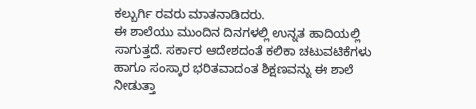ಕಲ್ಬುರ್ಗಿ ರವರು ಮಾತನಾಡಿದರು.
ಈ ಶಾಲೆಯು ಮುಂದಿನ ದಿನಗಳಲ್ಲಿ ಉನ್ನತ ಹಾದಿಯಲ್ಲಿ ಸಾಗುತ್ತದೆ. ಸರ್ಕಾರ ಆದೇಶದಂತೆ ಕಲಿಕಾ ಚಟುವಟಿಕೆಗಳು ಹಾಗೂ ಸಂಸ್ಕಾರ ಭರಿತವಾದಂತ ಶಿಕ್ಷಣವನ್ನು ಈ ಶಾಲೆ ನೀಡುತ್ತಾ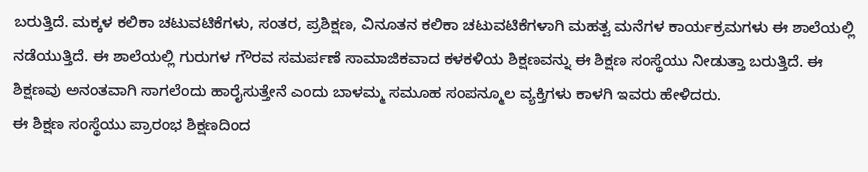ಬರುತ್ತಿದೆ. ಮಕ್ಕಳ ಕಲಿಕಾ ಚಟುವಟಿಕೆಗಳು, ಸಂತರ, ಪ್ರಶಿಕ್ಷಣ, ವಿನೂತನ ಕಲಿಕಾ ಚಟುವಟಿಕೆಗಳಾಗಿ ಮಹತ್ವ ಮನೆಗಳ ಕಾರ್ಯಕ್ರಮಗಳು ಈ ಶಾಲೆಯಲ್ಲಿ ನಡೆಯುತ್ತಿದೆ. ಈ ಶಾಲೆಯಲ್ಲಿ ಗುರುಗಳ ಗೌರವ ಸಮರ್ಪಣೆ ಸಾಮಾಜಿಕವಾದ ಕಳಕಳಿಯ ಶಿಕ್ಷಣವನ್ನು ಈ ಶಿಕ್ಷಣ ಸಂಸ್ಥೆಯು ನೀಡುತ್ತಾ ಬರುತ್ತಿದೆ. ಈ ಶಿಕ್ಷಣವು ಅನಂತವಾಗಿ ಸಾಗಲೆಂದು ಹಾರೈಸುತ್ತೇನೆ ಎಂದು ಬಾಳಮ್ಮ ಸಮೂಹ ಸಂಪನ್ಮೂಲ ವ್ಯಕ್ತಿಗಳು ಕಾಳಗಿ ಇವರು ಹೇಳಿದರು.
ಈ ಶಿಕ್ಷಣ ಸಂಸ್ಥೆಯು ಪ್ರಾರಂಭ ಶಿಕ್ಷಣದಿಂದ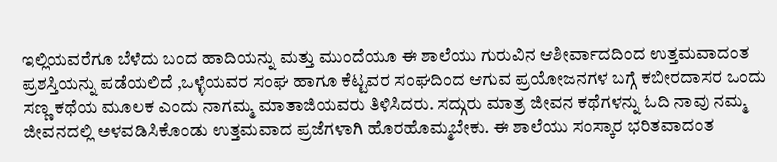ಇಲ್ಲಿಯವರೆಗೂ ಬೆಳೆದು ಬಂದ ಹಾದಿಯನ್ನು ಮತ್ತು ಮುಂದೆಯೂ ಈ ಶಾಲೆಯು ಗುರುವಿನ ಆಶೀರ್ವಾದದಿಂದ ಉತ್ತಮವಾದಂತ ಪ್ರಶಸ್ತಿಯನ್ನು ಪಡೆಯಲಿದೆ ,ಒಳ್ಳೆಯವರ ಸಂಘ ಹಾಗೂ ಕೆಟ್ಟವರ ಸಂಘದಿಂದ ಆಗುವ ಪ್ರಯೋಜನಗಳ ಬಗ್ಗೆ ಕಬೀರದಾಸರ ಒಂದು ಸಣ್ಣ ಕಥೆಯ ಮೂಲಕ ಎಂದು ನಾಗಮ್ಮ ಮಾತಾಜಿಯವರು ತಿಳಿಸಿದರು. ಸದ್ಗುರು ಮಾತ್ರ ಜೀವನ ಕಥೆಗಳನ್ನು ಓದಿ ನಾವು ನಮ್ಮ ಜೀವನದಲ್ಲಿ ಅಳವಡಿಸಿಕೊಂಡು ಉತ್ತಮವಾದ ಪ್ರಜೆಗಳಾಗಿ ಹೊರಹೊಮ್ಮಬೇಕು. ಈ ಶಾಲೆಯು ಸಂಸ್ಕಾರ ಭರಿತವಾದಂತ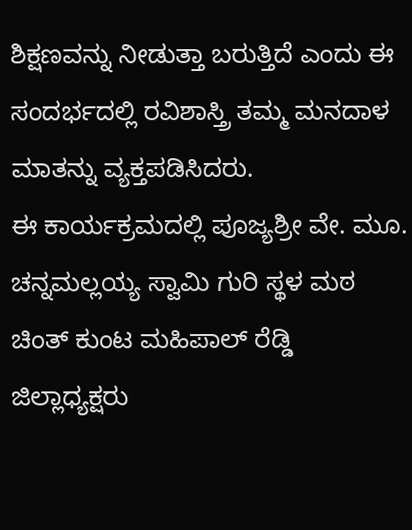ಶಿಕ್ಷಣವನ್ನು ನೀಡುತ್ತಾ ಬರುತ್ತಿದೆ ಎಂದು ಈ ಸಂದರ್ಭದಲ್ಲಿ ರವಿಶಾಸ್ತ್ರಿ ತಮ್ಮ ಮನದಾಳ ಮಾತನ್ನು ವ್ಯಕ್ತಪಡಿಸಿದರು.
ಈ ಕಾರ್ಯಕ್ರಮದಲ್ಲಿ ಪೂಜ್ಯಶ್ರೀ ವೇ. ಮೂ. ಚನ್ನಮಲ್ಲಯ್ಯ ಸ್ವಾಮಿ ಗುರಿ ಸ್ಥಳ ಮಠ ಚಿಂತ್ ಕುಂಟ ಮಹಿಪಾಲ್ ರೆಡ್ಡಿ ಜಿಲ್ಲಾಧ್ಯಕ್ಷರು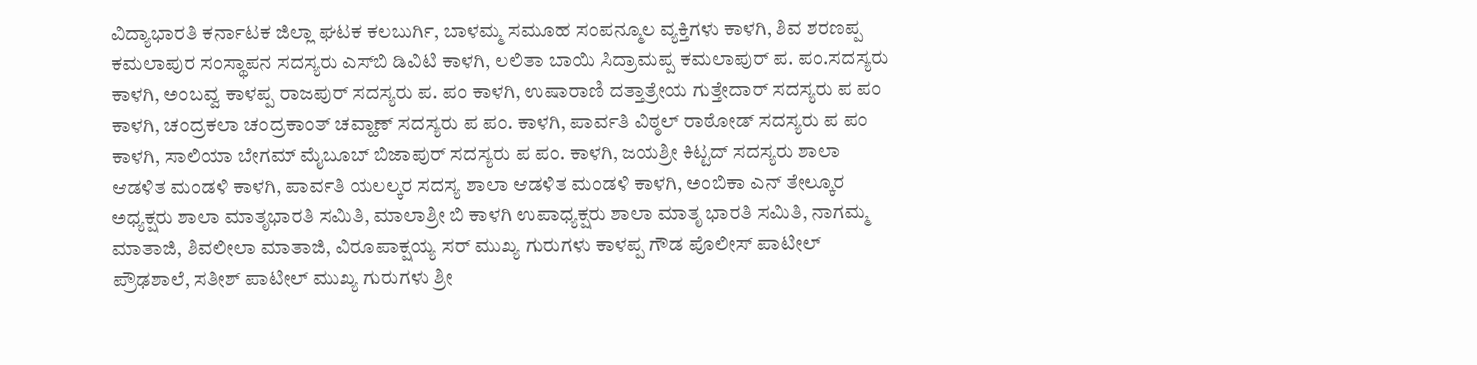ವಿದ್ಯಾಭಾರತಿ ಕರ್ನಾಟಕ ಜಿಲ್ಲಾ ಘಟಕ ಕಲಬುರ್ಗಿ, ಬಾಳಮ್ಮ ಸಮೂಹ ಸಂಪನ್ಮೂಲ ವ್ಯಕ್ತಿಗಳು ಕಾಳಗಿ, ಶಿವ ಶರಣಪ್ಪ ಕಮಲಾಪುರ ಸಂಸ್ಥಾಪನ ಸದಸ್ಯರು ಎಸ್‌ಬಿ ಡಿವಿಟಿ ಕಾಳಗಿ, ಲಲಿತಾ ಬಾಯಿ ಸಿದ್ರಾಮಪ್ಪ ಕಮಲಾಪುರ್ ಪ. ಪಂ.ಸದಸ್ಯರು ಕಾಳಗಿ, ಅಂಬವ್ವ ಕಾಳಪ್ಪ ರಾಜಪುರ್ ಸದಸ್ಯರು ಪ. ಪಂ ಕಾಳಗಿ, ಉಷಾರಾಣಿ ದತ್ತಾತ್ರೇಯ ಗುತ್ತೇದಾರ್ ಸದಸ್ಯರು ಪ ಪಂ ಕಾಳಗಿ, ಚಂದ್ರಕಲಾ ಚಂದ್ರಕಾಂತ್ ಚವ್ಹಾಣ್ ಸದಸ್ಯರು ಪ ಪಂ. ಕಾಳಗಿ, ಪಾರ್ವತಿ ವಿಠ್ಠಲ್ ರಾಠೋಡ್ ಸದಸ್ಯರು ಪ ಪಂ ಕಾಳಗಿ, ಸಾಲಿಯಾ ಬೇಗಮ್ ಮೈಬೂಬ್ ಬಿಜಾಪುರ್ ಸದಸ್ಯರು ಪ ಪಂ. ಕಾಳಗಿ, ಜಯಶ್ರೀ ಕಿಟ್ಟದ್ ಸದಸ್ಯರು ಶಾಲಾ ಆಡಳಿತ ಮಂಡಳಿ ಕಾಳಗಿ, ಪಾರ್ವತಿ ಯಲಲ್ಕರ ಸದಸ್ಯ ಶಾಲಾ ಆಡಳಿತ ಮಂಡಳಿ ಕಾಳಗಿ, ಅಂಬಿಕಾ ಎನ್ ತೇಲ್ಕೂರ ಅಧ್ಯಕ್ಷರು ಶಾಲಾ ಮಾತೃಭಾರತಿ ಸಮಿತಿ, ಮಾಲಾಶ್ರೀ ಬಿ ಕಾಳಗಿ ಉಪಾಧ್ಯಕ್ಷರು ಶಾಲಾ ಮಾತೃ ಭಾರತಿ ಸಮಿತಿ, ನಾಗಮ್ಮ ಮಾತಾಜಿ, ಶಿವಲೀಲಾ ಮಾತಾಜಿ, ವಿರೂಪಾಕ್ಷಯ್ಯ ಸರ್ ಮುಖ್ಯ ಗುರುಗಳು ಕಾಳಪ್ಪ ಗೌಡ ಪೊಲೀಸ್ ಪಾಟೀಲ್ ಪ್ರೌಢಶಾಲೆ, ಸತೀಶ್ ಪಾಟೀಲ್ ಮುಖ್ಯ ಗುರುಗಳು ಶ್ರೀ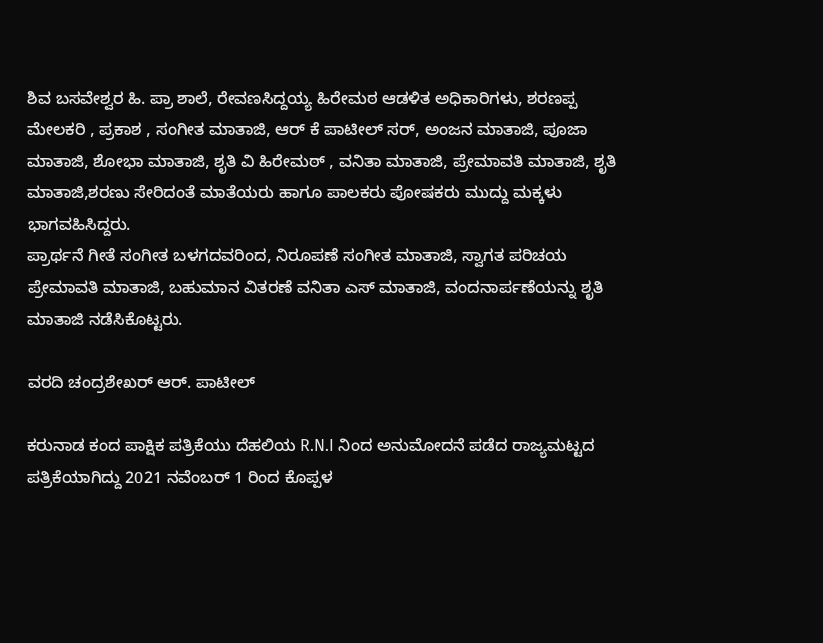ಶಿವ ಬಸವೇಶ್ವರ ಹಿ. ಪ್ರಾ ಶಾಲೆ, ರೇವಣಸಿದ್ದಯ್ಯ ಹಿರೇಮಠ ಆಡಳಿತ ಅಧಿಕಾರಿಗಳು, ಶರಣಪ್ಪ ಮೇಲಕರಿ , ಪ್ರಕಾಶ , ಸಂಗೀತ ಮಾತಾಜಿ, ಆರ್ ಕೆ ಪಾಟೀಲ್ ಸರ್, ಅಂಜನ ಮಾತಾಜಿ, ಪೂಜಾ ಮಾತಾಜಿ, ಶೋಭಾ ಮಾತಾಜಿ, ಶೃತಿ ವಿ ಹಿರೇಮಠ್ , ವನಿತಾ ಮಾತಾಜಿ, ಪ್ರೇಮಾವತಿ ಮಾತಾಜಿ, ಶೃತಿ ಮಾತಾಜಿ,ಶರಣು ಸೇರಿದಂತೆ ಮಾತೆಯರು ಹಾಗೂ ಪಾಲಕರು ಪೋಷಕರು ಮುದ್ದು ಮಕ್ಕಳು ಭಾಗವಹಿಸಿದ್ದರು.
ಪ್ರಾರ್ಥನೆ ಗೀತೆ ಸಂಗೀತ ಬಳಗದವರಿಂದ, ನಿರೂಪಣೆ ಸಂಗೀತ ಮಾತಾಜಿ, ಸ್ವಾಗತ ಪರಿಚಯ ಪ್ರೇಮಾವತಿ ಮಾತಾಜಿ, ಬಹುಮಾನ ವಿತರಣೆ ವನಿತಾ ಎಸ್ ಮಾತಾಜಿ, ವಂದನಾರ್ಪಣೆಯನ್ನು ಶೃತಿ ಮಾತಾಜಿ ನಡೆಸಿಕೊಟ್ಟರು.

ವರದಿ ಚಂದ್ರಶೇಖರ್ ಆರ್. ಪಾಟೀಲ್

ಕರುನಾಡ ಕಂದ ಪಾಕ್ಷಿಕ ಪತ್ರಿಕೆಯು ದೆಹಲಿಯ R.N.I ನಿಂದ ಅನುಮೋದನೆ ಪಡೆದ ರಾಜ್ಯಮಟ್ಟದ ಪತ್ರಿಕೆಯಾಗಿದ್ದು 2021 ನವೆಂಬರ್ 1 ರಿಂದ ಕೊಪ್ಪಳ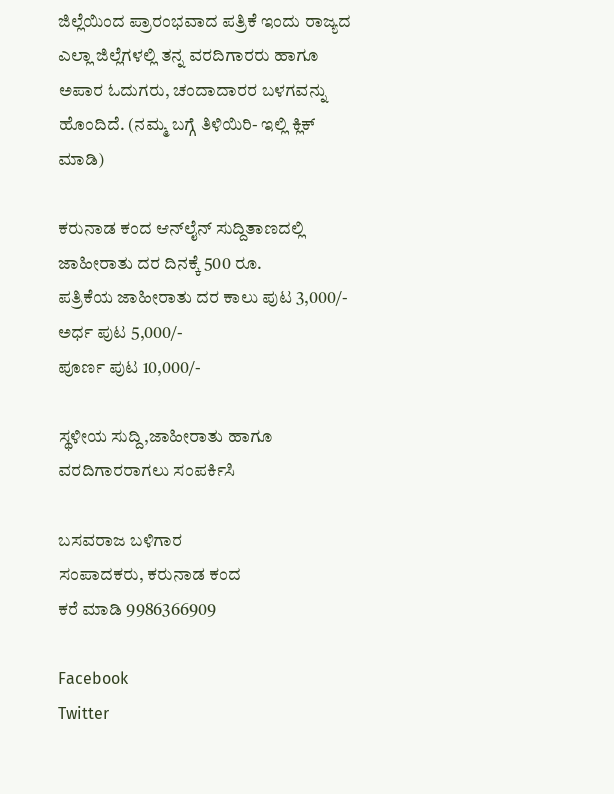ಜಿಲ್ಲೆಯಿಂದ ಪ್ರಾರಂಭವಾದ ಪತ್ರಿಕೆ ಇಂದು ರಾಜ್ಯದ ಎಲ್ಲಾ ಜಿಲ್ಲೆಗಳಲ್ಲಿ ತನ್ನ ವರದಿಗಾರರು ಹಾಗೂ ಅಪಾರ ಓದುಗರು, ಚಂದಾದಾರರ ಬಳಗವನ್ನು ಹೊಂದಿದೆ. (ನಮ್ಮ ಬಗ್ಗೆ ತಿಳಿಯಿರಿ- ಇಲ್ಲಿ ಕ್ಲಿಕ್‌ ಮಾಡಿ)

ಕರುನಾಡ ಕಂದ ಆನ್‌ಲೈನ್‌ ಸುದ್ದಿತಾಣದಲ್ಲಿ ಜಾಹೀರಾತು ದರ ದಿನಕ್ಕೆ 500 ರೂ.
ಪತ್ರಿಕೆಯ ಜಾಹೀರಾತು ದರ ಕಾಲು ಪುಟ 3,000/-
ಅರ್ಧ ಪುಟ 5,000/-
ಪೂರ್ಣ ಪುಟ 10,000/-

ಸ್ಥಳೀಯ ಸುದ್ದಿ,ಜಾಹೀರಾತು ಹಾಗೂ ವರದಿಗಾರರಾಗಲು ಸಂಪರ್ಕಿಸಿ

ಬಸವರಾಜ ಬಳಿಗಾರ
ಸಂಪಾದಕರು, ಕರುನಾಡ ಕಂದ
ಕರೆ ಮಾಡಿ 9986366909

Facebook
Twitter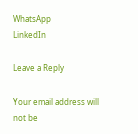WhatsApp
LinkedIn

Leave a Reply

Your email address will not be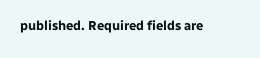published. Required fields are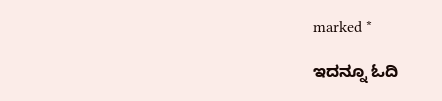marked *

ಇದನ್ನೂ ಓದಿ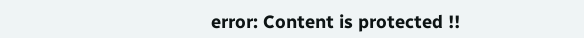error: Content is protected !!